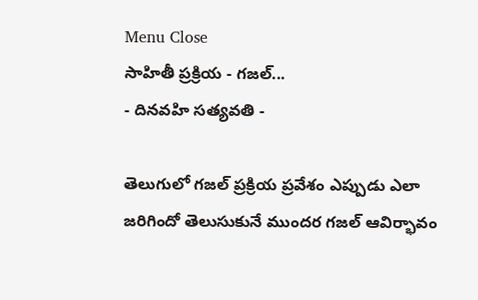Menu Close
సాహితీ ప్రక్రియ - గజల్...
- దినవహి సత్యవతి -

తెలుగులో గజల్ ప్రక్రియ ప్రవేశం ఎప్పుడు ఎలా జరిగిందో తెలుసుకునే ముందర గజల్ ఆవిర్భావం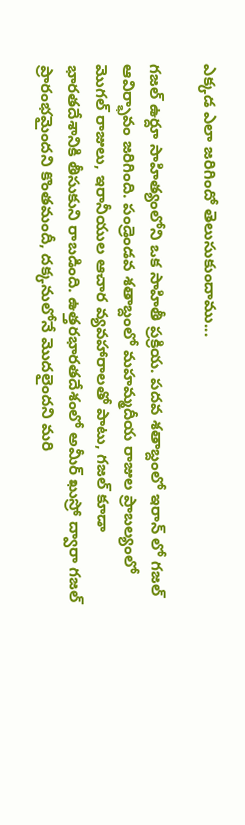ఎక్కడ ఎలా జరిగిందో తెలుసుకుందాము...

గజల్ ఉర్దూ సాహిత్యంలోని ఒక సాహితీ ప్రక్రియ. పదవ శతాబ్దంలో ఇరాన్ లో గజల్ ఆవిర్భావం జరిగింది. పండ్రెండవ శతాబ్దంలో మహమ్మదీయ రాజుల ప్రాబల్యంలో మొగల్ రాజులు, ఇరానీయుల ఆచార వ్యవహారాలతో పాటు, గజల్ కూడా భారతదేశానికి తీసుకుని రాబడింది. ఉత్తరభారతదేశంలో అమీర్ ఖుస్రో ద్వారా గజల్ ప్రారంభమైందని కొంతమందీ, దక్కనులోనే మొదలైందని మరి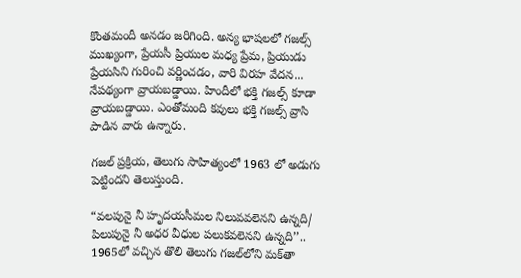కొంతమందీ అనడం జరిగింది. అన్య భాషలలో గజల్స్ ముఖ్యంగా, ప్రేయసీ ప్రియుల మధ్య ప్రేమ, ప్రియుడు ప్రేయసిని గురించి వర్ణించడం, వారి విరహ వేదన... నేపథ్యంగా వ్రాయబడ్డాయి. హిందీలో భక్తి గజల్స్ కూడా వ్రాయబడ్డాయి. ఎంతోమంది కవులు భక్తి గజల్స్ వ్రాసి పాడిన వారు ఉన్నారు.

గజల్ ప్రక్రియ, తెలుగు సాహిత్యంలో 1963 లో అడుగు పెట్టిందని తెలుస్తుంది.

“వలపునై నీ హృదయసీమల నిలువవలెనని ఉన్నది/ పిలుపునై నీ అధర వీధుల పలుకవలెనని ఉన్నది’’.. 1965లో వచ్చిన తొలి తెలుగు గజల్‌లోని మక్‌తా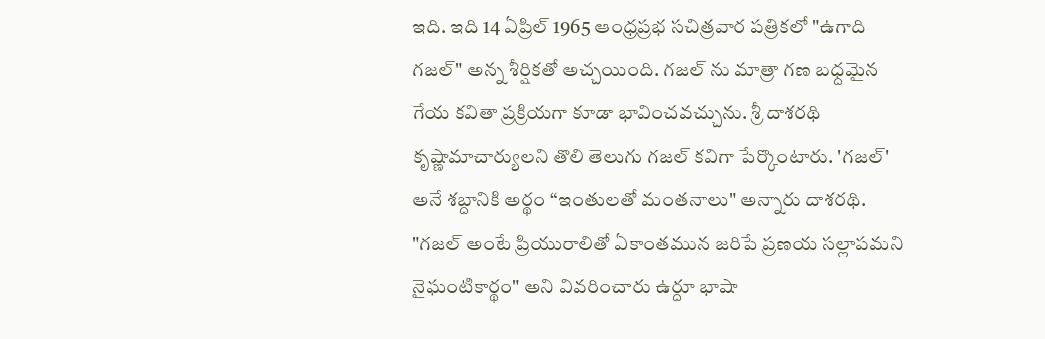ఇది. ఇది 14 ఏప్రిల్ 1965 ఆంధ్రప్రభ సచిత్రవార పత్రికలో "ఉగాది గజల్" అన్న శీర్షికతో అచ్చయింది. గజల్ ను మాత్రా గణ బధ్దమైన గేయ కవితా ప్రక్రియగా కూడా భావించవచ్చును. శ్రీ దాశరథి కృష్ణామాచార్యులని తొలి తెలుగు గజల్ కవిగా పేర్కొంటారు. 'గజల్' అనే శబ్దానికి అర్థం “ఇంతులతో మంతనాలు" అన్నారు దాశరథి. "గజల్ అంటే ప్రియురాలితో ఏకాంతమున జరిపే ప్రణయ సల్లాపమని నైఘంటికార్థం" అని వివరించారు ఉర్దూ భాషా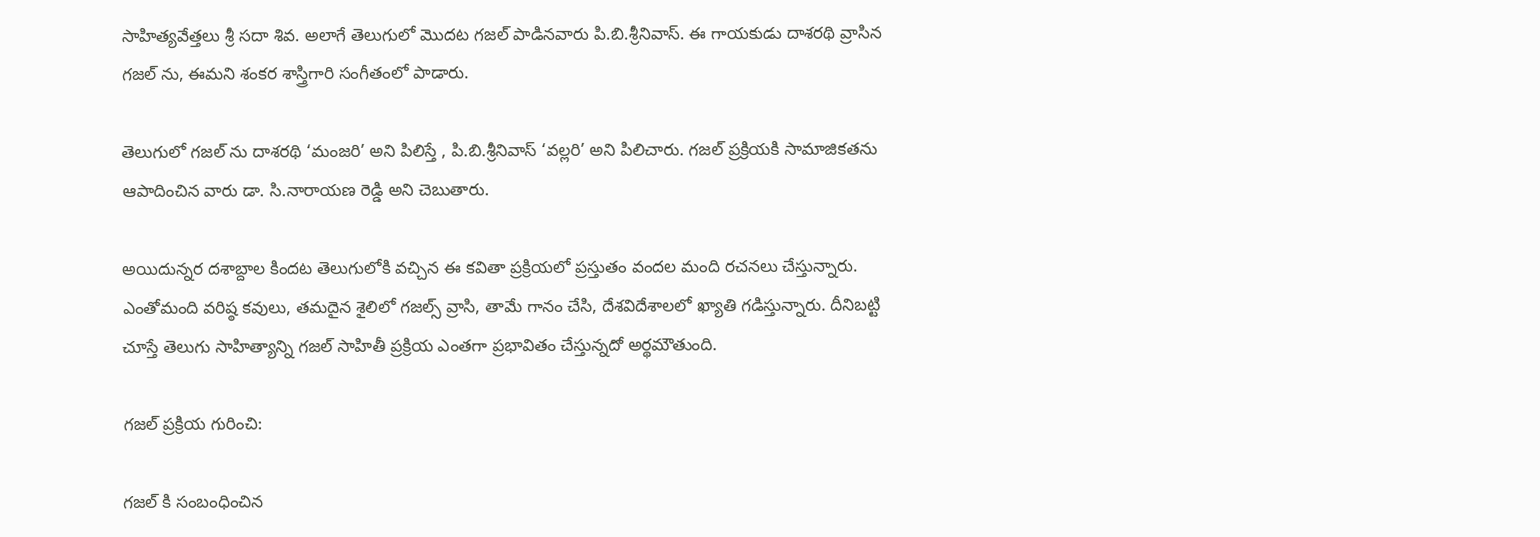సాహిత్యవేత్తలు శ్రీ సదా శివ. అలాగే తెలుగులో మొదట గజల్ పాడినవారు పి.బి.శ్రీనివాస్. ఈ గాయకుడు దాశరథి వ్రాసిన గజల్ ను, ఈమని శంకర శాస్త్రిగారి సంగీతంలో పాడారు.

తెలుగులో గజల్ ను దాశరథి ‘మంజరి’ అని పిలిస్తే , పి.బి.శ్రీనివాస్ ‘వల్లరి’ అని పిలిచారు. గజల్ ప్రక్రియకి సామాజికతను ఆపాదించిన వారు డా. సి.నారాయణ రెడ్డి అని చెబుతారు.

అయిదున్నర దశాబ్దాల కిందట తెలుగులోకి వచ్చిన ఈ కవితా ప్రక్రియలో ప్రస్తుతం వందల మంది రచనలు చేస్తున్నారు. ఎంతోమంది వరిష్ఠ కవులు, తమదైన శైలిలో గజల్స్ వ్రాసి, తామే గానం చేసి, దేశవిదేశాలలో ఖ్యాతి గడిస్తున్నారు. దీనిబట్టి చూస్తే తెలుగు సాహిత్యాన్ని గజల్ సాహితీ ప్రక్రియ ఎంతగా ప్రభావితం చేస్తున్నదో అర్థమౌతుంది.

గజల్ ప్రక్రియ గురించి:

గజల్ కి సంబంధించిన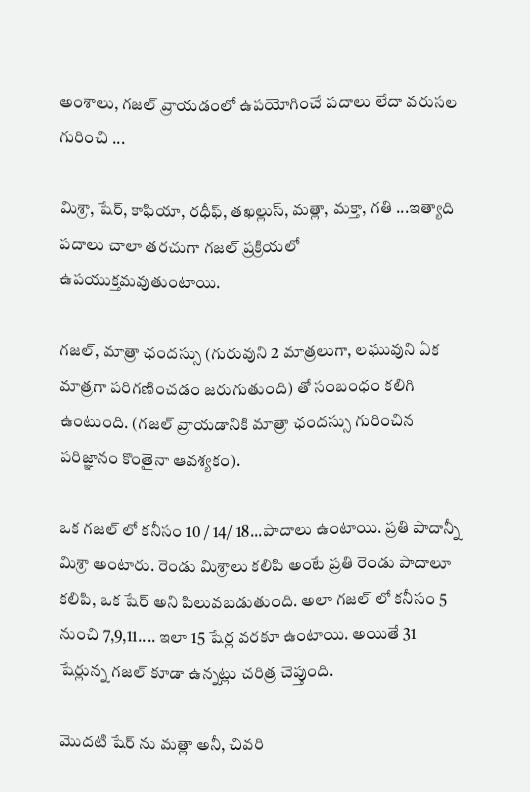అంశాలు, గజల్ వ్రాయడంలో ఉపయోగించే పదాలు లేదా వరుసల గురించి ...

మిశ్రా, షేర్, కాఫియా, రధీఫ్, తఖల్లుస్, మత్లా, మక్తా, గతి ...ఇత్యాది పదాలు చాలా తరచుగా గజల్ ప్రక్రియలో ఉపయుక్తమవుతుంటాయి.

గజల్, మాత్రా ఛందస్సు (గురువుని 2 మాత్రలుగా, లఘువుని ఏక మాత్రగా పరిగణించడం జరుగుతుంది) తో సంబంధం కలిగి ఉంటుంది. (గజల్ వ్రాయడానికి మాత్రా ఛందస్సు గురించిన పరిజ్ఞానం కొంతైనా ఆవశ్యకం).

ఒక గజల్ లో కనీసం 10 / 14/ 18...పాదాలు ఉంటాయి. ప్రతి పాదాన్నీ మిశ్రా అంటారు. రెండు మిశ్రాలు కలిపి అంటే ప్రతి రెండు పాదాలూ కలిపి, ఒక షేర్ అని పిలువబడుతుంది. అలా గజల్ లో కనీసం 5 నుంచి 7,9,11.... ఇలా 15 షేర్ల వరకూ ఉంటాయి. అయితే 31 షేర్లున్న గజల్ కూడా ఉన్నట్లు చరిత్ర చెప్తుంది.

మొదటి షేర్ ను మత్లా అనీ, చివరి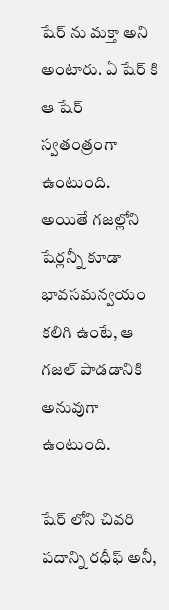షేర్ ను మక్తా అని అంటారు. ఏ షేర్ కి ఆ షేర్ స్వతంత్రంగా ఉంటుంది. అయితే గజల్లోని షేర్లన్నీ కూడా భావసమన్వయం కలిగి ఉంటే, ఆ గజల్ పాడడానికి అనువుగా ఉంటుంది.

షేర్ లోని చివరి పదాన్ని రధీఫ్ అనీ,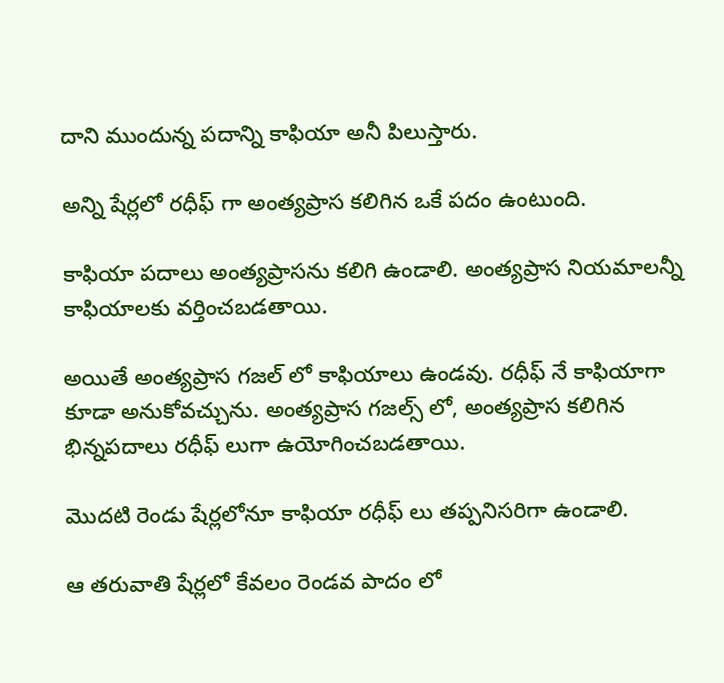దాని ముందున్న పదాన్ని కాఫియా అనీ పిలుస్తారు.

అన్ని షేర్లలో రధీఫ్ గా అంత్యప్రాస కలిగిన ఒకే పదం ఉంటుంది.

కాఫియా పదాలు అంత్యప్రాసను కలిగి ఉండాలి. అంత్యప్రాస నియమాలన్నీ కాఫియాలకు వర్తించబడతాయి.

అయితే అంత్యప్రాస గజల్ లో కాఫియాలు ఉండవు. రధీఫ్ నే కాఫియాగా కూడా అనుకోవచ్చును. అంత్యప్రాస గజల్స్ లో, అంత్యప్రాస కలిగిన భిన్నపదాలు రధీఫ్ లుగా ఉయోగించబడతాయి.

మొదటి రెండు షేర్లలోనూ కాఫియా రధీఫ్ లు తప్పనిసరిగా ఉండాలి.

ఆ తరువాతి షేర్లలో కేవలం రెండవ పాదం లో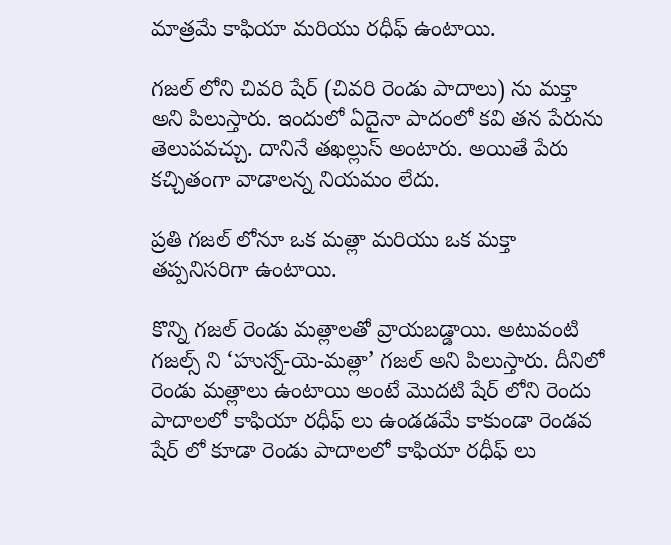మాత్రమే కాఫియా మరియు రధీఫ్ ఉంటాయి.

గజల్ లోని చివరి షేర్ (చివరి రెండు పాదాలు) ను మక్తా అని పిలుస్తారు. ఇందులో ఏదైనా పాదంలో కవి తన పేరును తెలుపవచ్చు. దానినే తఖల్లుస్ అంటారు. అయితే పేరు కచ్చితంగా వాడాలన్న నియమం లేదు.

ప్రతి గజల్ లోనూ ఒక మత్లా మరియు ఒక మక్తా తప్పనిసరిగా ఉంటాయి.

కొన్ని గజల్ రెండు మత్లాలతో వ్రాయబడ్డాయి. అటువంటి గజల్స్ ని ‘హుస్న్-యె-మత్లా’ గజల్ అని పిలుస్తారు. దీనిలో రెండు మత్లాలు ఉంటాయి అంటే మొదటి షేర్ లోని రెందు పాదాలలో కాఫియా రధీఫ్ లు ఉండడమే కాకుండా రెండవ షేర్ లో కూడా రెండు పాదాలలో కాఫియా రధీఫ్ లు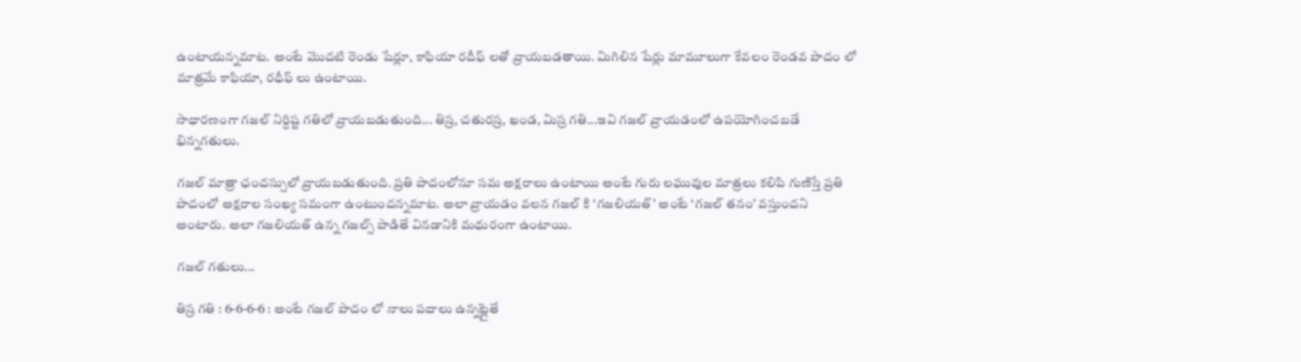ఉంటాయన్నమాట. అంటే మొదటి రెండు షేర్లూ, కాఫియా రదీఫ్ లతో వ్రాయబడతాయి. మిగిలిన షేర్లు మామూలుగా కేవలం రెండవ పాదం లో మాత్రమే కాఫియా, రధీఫ్ లు ఉంటాయి.

సాధారణంగా గజల్ నిర్దిష్ట గతిలో వ్రాయబడుతుంది... తిస్ర, చతురస్ర, ఖండ, మిస్ర గతి...ఇవి గజల్ వ్రాయడంలో ఉపయోగించబడే భిన్నగతులు.

గజల్ మాత్రా ఛందస్సులో వ్రాయబడుతుంది. ప్రతి పాదంలోనూ సమ అక్షరాలు ఉంటాయి అంటే గురు లఘువుల మాత్రలు కలిపి గుణిస్తే ప్రతి పాదంలో అక్షరాల సంఖ్య సమంగా ఉంటుందన్నమాట. అలా వ్రాయడం వలన గజల్ కి ‘గజలియత్’ అంటే ‘గజల్ తనం’ వస్తుందని అంటారు. అలా గజలియత్ ఉన్న గజల్స్ పాడితే వినడానికి మధురంగా ఉంటాయి.

గజల్ గతులు...

తిస్ర గతి : 6-6-6-6 : అంటే గజల్ పాదం లో నాలు పదాలు ఉన్నట్లైతే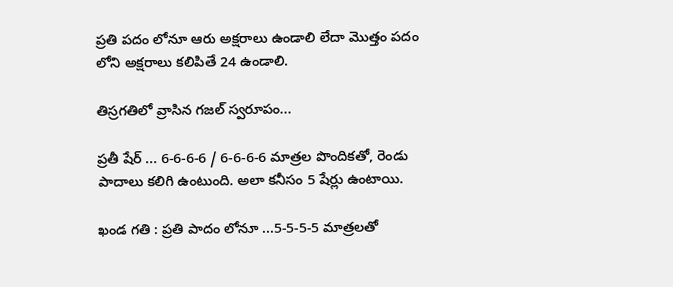ప్రతి పదం లోనూ ఆరు అక్షరాలు ఉండాలి లేదా మొత్తం పదం లోని అక్షరాలు కలిపితే 24 ఉండాలి.

తిస్రగతిలో వ్రాసిన గజల్ స్వరూపం...

ప్రతీ షేర్ ... 6-6-6-6 / 6-6-6-6 మాత్రల పొందికతో, రెండు పాదాలు కలిగి ఉంటుంది. అలా కనీసం 5 షేర్లు ఉంటాయి.

ఖండ గతి : ప్రతి పాదం లోనూ ...5-5-5-5 మాత్రలతో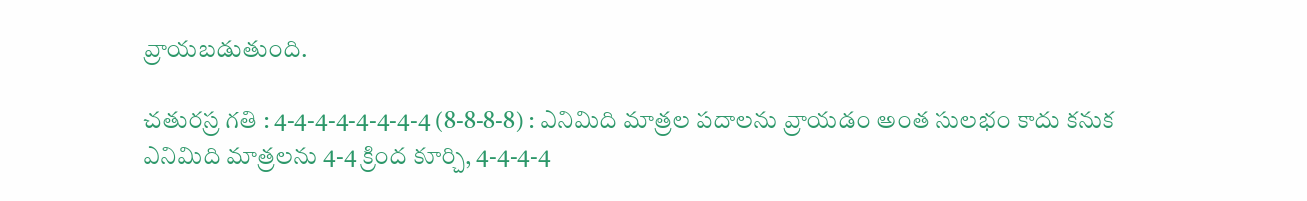వ్రాయబడుతుంది.

చతురస్ర గతి : 4-4-4-4-4-4-4-4 (8-8-8-8) : ఎనిమిది మాత్రల పదాలను వ్రాయడం అంత సులభం కాదు కనుక ఎనిమిది మాత్రలను 4-4 క్రింద కూర్చి, 4-4-4-4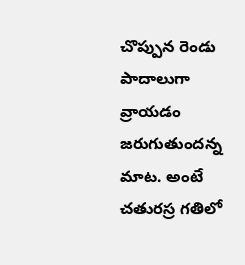చొప్పున రెండు పాదాలుగా వ్రాయడం జరుగుతుందన్న మాట. అంటే చతురస్ర గతిలో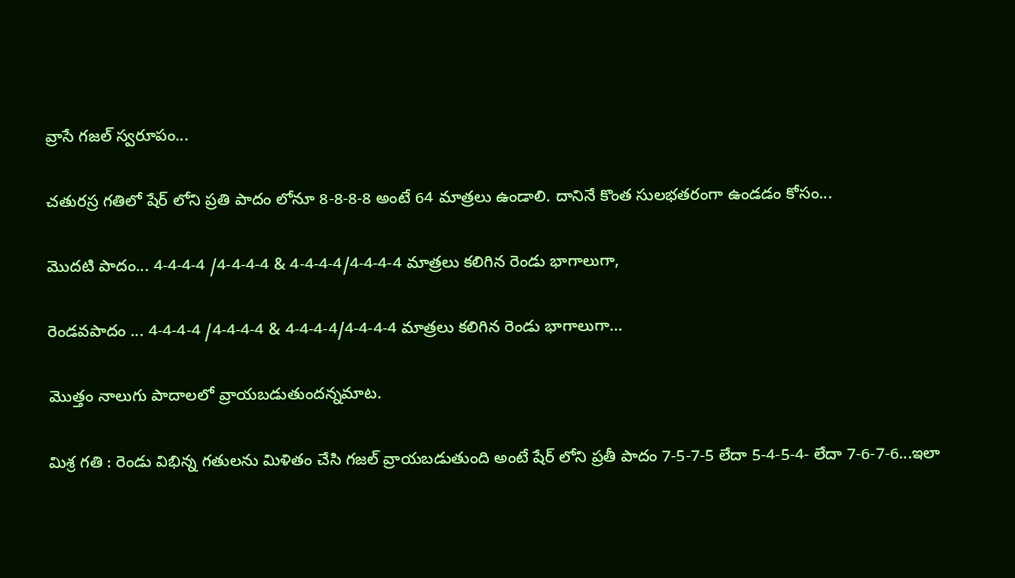వ్రాసే గజల్ స్వరూపం...

చతురస్ర గతిలో షేర్ లోని ప్రతి పాదం లోనూ 8-8-8-8 అంటే 64 మాత్రలు ఉండాలి. దానినే కొంత సులభతరంగా ఉండడం కోసం...

మొదటి పాదం... 4-4-4-4 /4-4-4-4 & 4-4-4-4/4-4-4-4 మాత్రలు కలిగిన రెండు భాగాలుగా,

రెండవపాదం ... 4-4-4-4 /4-4-4-4 & 4-4-4-4/4-4-4-4 మాత్రలు కలిగిన రెండు భాగాలుగా…

మొత్తం నాలుగు పాదాలలో వ్రాయబడుతుందన్నమాట.

మిశ్ర గతి : రెండు విభిన్న గతులను మిళితం చేసి గజల్ వ్రాయబడుతుంది అంటే షేర్ లోని ప్రతీ పాదం 7-5-7-5 లేదా 5-4-5-4- లేదా 7-6-7-6...ఇలా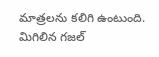మాత్రలను కలిగి ఉంటుంది. మిగిలిన గజల్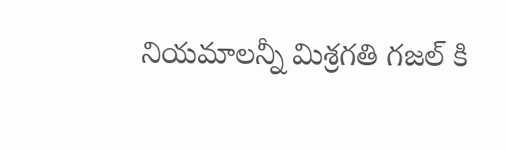నియమాలన్నీ మిశ్రగతి గజల్ కి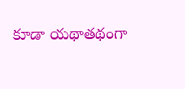కూడా యథాతథంగా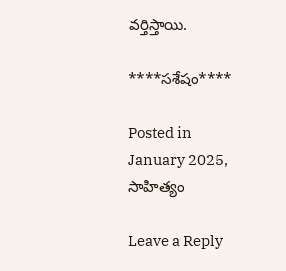వర్తిస్తాయి.

****సశేషం****

Posted in January 2025, సాహిత్యం

Leave a Reply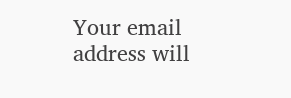Your email address will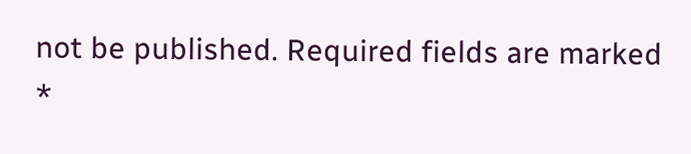not be published. Required fields are marked *